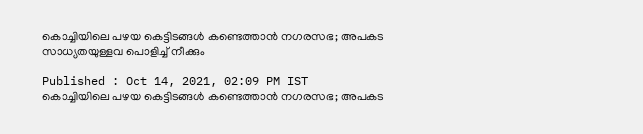കൊച്ചിയിലെ പഴയ കെട്ടിടങ്ങള്‍ കണ്ടെത്താന്‍ നഗരസഭ; അപകട സാധ്യതയുള്ളവ പൊളിച്ച് നീക്കും

Published : Oct 14, 2021, 02:09 PM IST
കൊച്ചിയിലെ പഴയ കെട്ടിടങ്ങള്‍ കണ്ടെത്താന്‍ നഗരസഭ; അപകട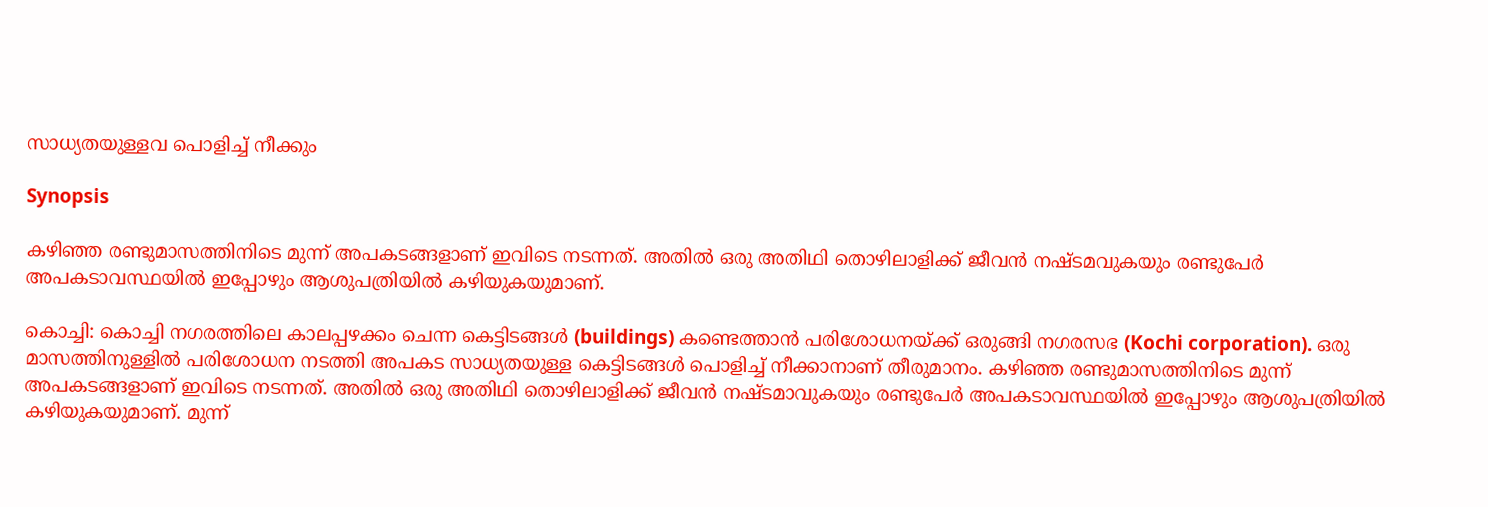സാധ്യതയുള്ളവ പൊളിച്ച് നീക്കും

Synopsis

കഴിഞ്ഞ രണ്ടുമാസത്തിനിടെ മുന്ന് അപകടങ്ങളാണ് ഇവിടെ നടന്നത്. അതില്‍ ഒരു അതിഥി തൊഴിലാളിക്ക് ജീവന്‍ നഷ്ടമവുകയും രണ്ടുപേര്‍ അപകടാവസ്ഥയില്‍ ഇപ്പോഴും ആശുപത്രിയില്‍ കഴിയുകയുമാണ്.

കൊച്ചി: കൊച്ചി നഗരത്തിലെ കാലപ്പഴക്കം ചെന്ന കെട്ടിടങ്ങള്‍ (buildings) കണ്ടെത്താന്‍ പരിശോധനയ്ക്ക് ഒരുങ്ങി നഗരസഭ (Kochi corporation). ഒരു മാസത്തിനുള്ളില്‍ പരിശോധന നടത്തി അപകട സാധ്യതയുള്ള കെട്ടിടങ്ങള്‍ പൊളിച്ച് നീക്കാനാണ് തീരുമാനം. കഴിഞ്ഞ രണ്ടുമാസത്തിനിടെ മുന്ന് അപകടങ്ങളാണ് ഇവിടെ നടന്നത്. അതില്‍ ഒരു അതിഥി തൊഴിലാളിക്ക് ജീവന്‍ നഷ്ടമാവുകയും രണ്ടുപേര്‍ അപകടാവസ്ഥയില്‍ ഇപ്പോഴും ആശുപത്രിയില്‍ കഴിയുകയുമാണ്. മുന്ന്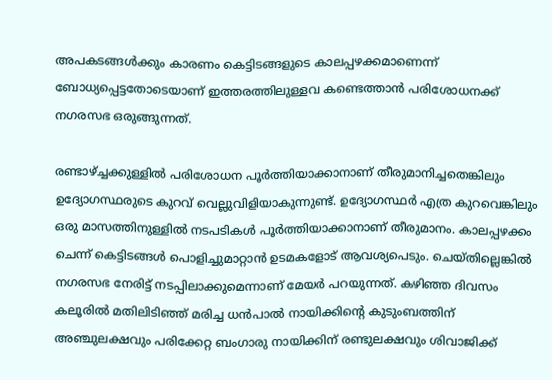അപകടങ്ങള്‍ക്കും കാരണം കെട്ടിടങ്ങളുടെ കാലപ്പഴക്കമാണെന്ന് ബോധ്യപ്പെട്ടതോടെയാണ് ഇത്തരത്തിലുള്ളവ കണ്ടെത്താന്‍ പരിശോധനക്ക് നഗരസഭ ഒരുങ്ങുന്നത്.

രണ്ടാഴ്ച്ചക്കുള്ളില്‍ പരിശോധന പൂര്‍ത്തിയാക്കാനാണ് തീരുമാനിച്ചതെങ്കിലും ഉദ്യോഗസ്ഥരുടെ കുറവ് വെല്ലുവിളിയാകുന്നുണ്ട്. ഉദ്യോഗസ്ഥര്‍ എത്ര കുറവെങ്കിലും ഒരു മാസത്തിനുള്ളില്‍ നടപടികള്‍ പൂര്‍ത്തിയാക്കാനാണ് തീരുമാനം. കാലപ്പഴക്കം ചെന്ന് കെട്ടിടങ്ങള്‍ പൊളിച്ചുമാറ്റാന്‍ ഉടമകളോട് ആവശ്യപെടും. ചെയ്തില്ലെങ്കില്‍ നഗരസഭ നേരിട്ട് നടപ്പിലാക്കുമെന്നാണ് മേയര്‍ പറയുന്നത്. കഴിഞ്ഞ ദിവസം കലൂരില്‍ മതിലിടിഞ്ഞ് മരിച്ച ധന്‍പാല്‍ നായിക്കിന്‍റെ കുടുംബത്തിന് അഞ്ചുലക്ഷവും പരിക്കേറ്റ ബംഗാരു നായിക്കിന് രണ്ടുലക്ഷവും ശിവാജിക്ക്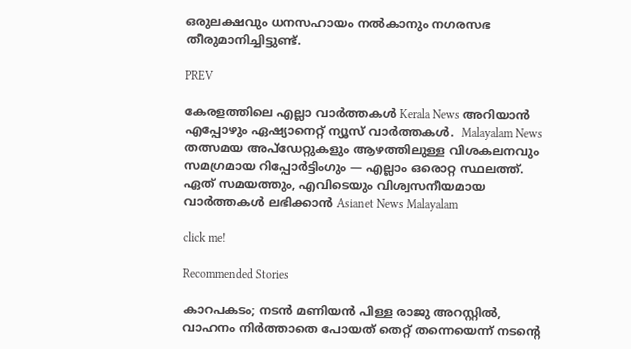ഒരുലക്ഷവും ധനസഹായം നല്‍കാനും നഗരസഭ തീരുമാനിച്ചിട്ടുണ്ട്.

PREV

കേരളത്തിലെ എല്ലാ വാർത്തകൾ Kerala News അറിയാൻ  എപ്പോഴും ഏഷ്യാനെറ്റ് ന്യൂസ് വാർത്തകൾ.  Malayalam News   തത്സമയ അപ്‌ഡേറ്റുകളും ആഴത്തിലുള്ള വിശകലനവും സമഗ്രമായ റിപ്പോർട്ടിംഗും — എല്ലാം ഒരൊറ്റ സ്ഥലത്ത്. ഏത് സമയത്തും, എവിടെയും വിശ്വസനീയമായ വാർത്തകൾ ലഭിക്കാൻ Asianet News Malayalam

click me!

Recommended Stories

കാറപകടം; നടൻ മണിയൻ പിള്ള രാജു അറസ്റ്റിൽ, വാഹനം നിർത്താതെ പോയത് തെറ്റ് തന്നെയെന്ന് നടന്റെ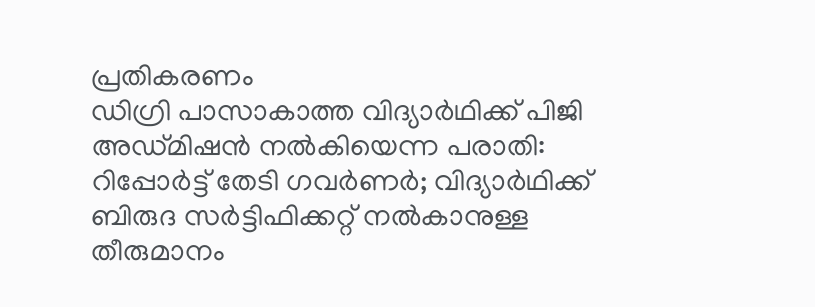പ്രതികരണം
ഡിഗ്രി പാസാകാത്ത വിദ്യാർഥിക്ക് പിജി അഡ്മിഷൻ നൽകിയെന്ന പരാതി: റിപ്പോർട്ട് തേടി ഗവർണർ; വിദ്യാർഥിക്ക് ബിരുദ സർട്ടിഫിക്കറ്റ് നൽകാനുള്ള തീരുമാനം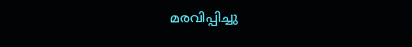മരവിപ്പിച്ചു